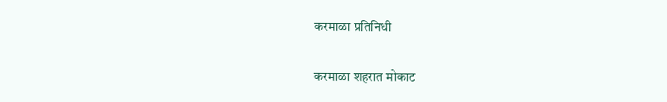करमाळा प्रतिनिधी

करमाळा शहरात मोकाट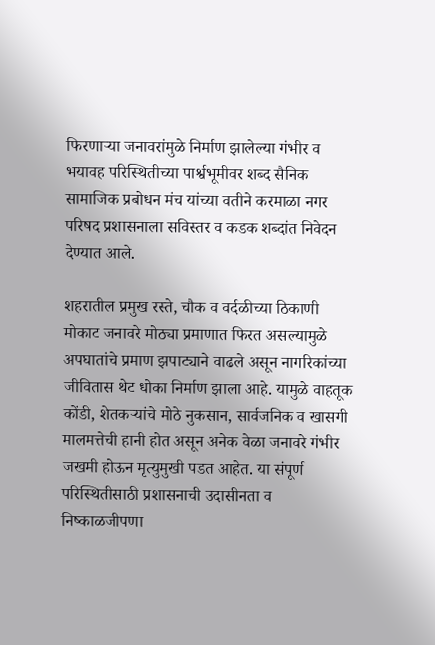फिरणाऱ्या जनावरांमुळे निर्माण झालेल्या गंभीर व भयावह परिस्थितीच्या पार्श्वभूमीवर शब्द सैनिक सामाजिक प्रबोधन मंच यांच्या वतीने करमाळा नगर परिषद प्रशासनाला सविस्तर व कडक शब्दांत निवेदन देण्यात आले.

शहरातील प्रमुख रस्ते, चौक व वर्दळीच्या ठिकाणी मोकाट जनावरे मोठ्या प्रमाणात फिरत असल्यामुळे अपघातांचे प्रमाण झपाट्याने वाढले असून नागरिकांच्या जीवितास थेट धोका निर्माण झाला आहे. यामुळे वाहतूक कोंडी, शेतकऱ्यांचे मोठे नुकसान, सार्वजनिक व खासगी मालमत्तेची हानी होत असून अनेक वेळा जनावरे गंभीर जखमी होऊन मृत्युमुखी पडत आहेत. या संपूर्ण परिस्थितीसाठी प्रशासनाची उदासीनता व निष्काळजीपणा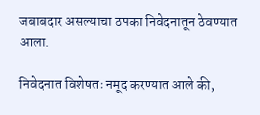जबाबदार असल्याचा ठपका निवेदनातून ठेवण्यात आला.

निवेदनात विशेषतः नमूद करण्यात आले की,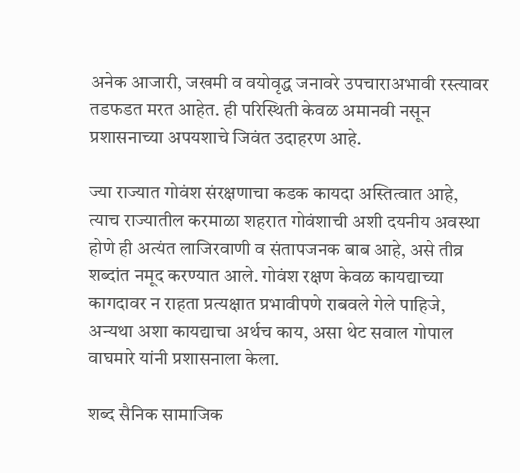अनेक आजारी, जखमी व वयोवृद्ध जनावरे उपचाराअभावी रस्त्यावर तडफडत मरत आहेत. ही परिस्थिती केवळ अमानवी नसून प्रशासनाच्या अपयशाचे जिवंत उदाहरण आहे.

ज्या राज्यात गोवंश संरक्षणाचा कडक कायदा अस्तित्वात आहे, त्याच राज्यातील करमाळा शहरात गोवंशाची अशी दयनीय अवस्था होणे ही अत्यंत लाजिरवाणी व संतापजनक बाब आहे, असे तीव्र शब्दांत नमूद करण्यात आले. गोवंश रक्षण केवळ कायद्याच्या कागदावर न राहता प्रत्यक्षात प्रभावीपणे राबवले गेले पाहिजे, अन्यथा अशा कायद्याचा अर्थच काय, असा थेट सवाल गोपाल वाघमारे यांनी प्रशासनाला केला.

शब्द सैनिक सामाजिक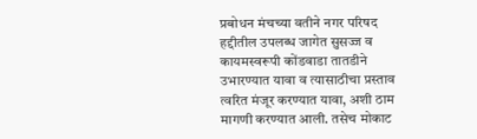प्रबोधन मंचच्या वतीने नगर परिषद हद्दीतील उपलब्ध जागेत सुसज्ज व कायमस्वरूपी कोंडवाडा तातडीने उभारण्यात यावा व त्यासाठीचा प्रस्ताव त्वरित मंजूर करण्यात यावा, अशी ठाम मागणी करण्यात आली. तसेच मोकाट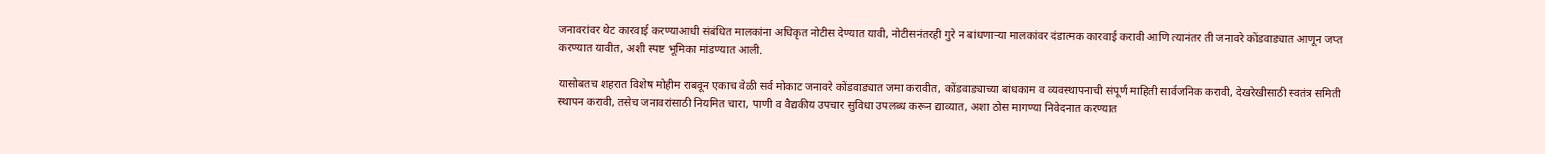जनावरांवर थेट कारवाई करण्याआधी संबंधित मालकांना अधिकृत नोटीस देण्यात यावी, नोटीसनंतरही गुरे न बांधणाऱ्या मालकांवर दंडात्मक कारवाई करावी आणि त्यानंतर ती जनावरे कोंडवाड्यात आणून जप्त करण्यात यावीत, अशी स्पष्ट भूमिका मांडण्यात आली.

यासोबतच शहरात विशेष मोहीम राबवून एकाच वेळी सर्व मोकाट जनावरे कोंडवाड्यात जमा करावीत, कोंडवाड्याच्या बांधकाम व व्यवस्थापनाची संपूर्ण माहिती सार्वजनिक करावी, देखरेखीसाठी स्वतंत्र समिती स्थापन करावी, तसेच जनावरांसाठी नियमित चारा, पाणी व वैद्यकीय उपचार सुविधा उपलब्ध करून द्याव्यात, अशा ठोस मागण्या निवेदनात करण्यात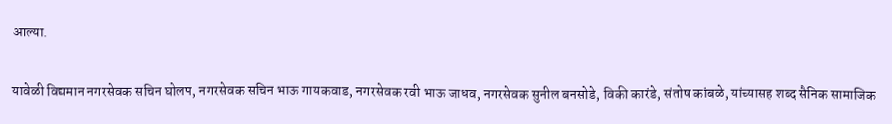आल्या.

यावेळी विद्यमान नगरसेवक सचिन घोलप, नगरसेवक सचिन भाऊ गायकवाड, नगरसेवक रवी भाऊ जाधव, नगरसेवक सुनील बनसोडे, विकी कारंडे, संतोष कांबळे, यांच्यासह शब्द सैनिक सामाजिक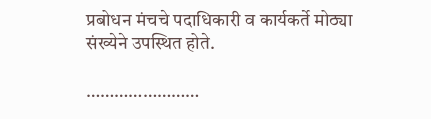प्रबोधन मंचचे पदाधिकारी व कार्यकर्ते मोठ्या संख्येने उपस्थित होते.

……………………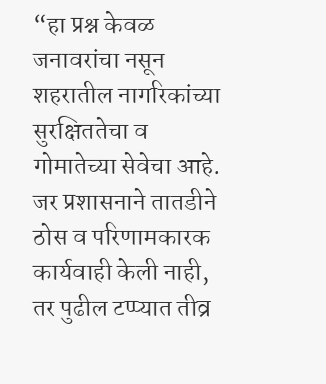“हा प्रश्न केवळ जनावरांचा नसून शहरातील नागरिकांच्या सुरक्षिततेचा व गोमातेच्या सेवेचा आहे. जर प्रशासनाने तातडीने ठोस व परिणामकारक कार्यवाही केली नाही, तर पुढील टप्प्यात तीव्र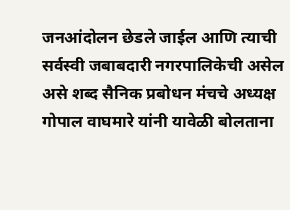जनआंदोलन छेडले जाईल आणि त्याची सर्वस्वी जबाबदारी नगरपालिकेची असेल असे शब्द सैनिक प्रबोधन मंचचे अध्यक्ष गोपाल वाघमारे यांनी यावेळी बोलताना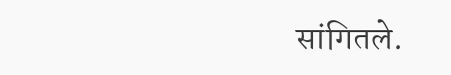सांगितले.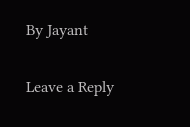By Jayant

Leave a Reply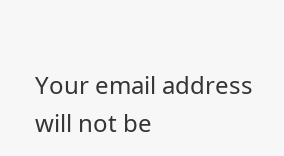Your email address will not be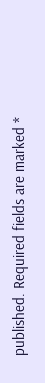published. Required fields are marked *